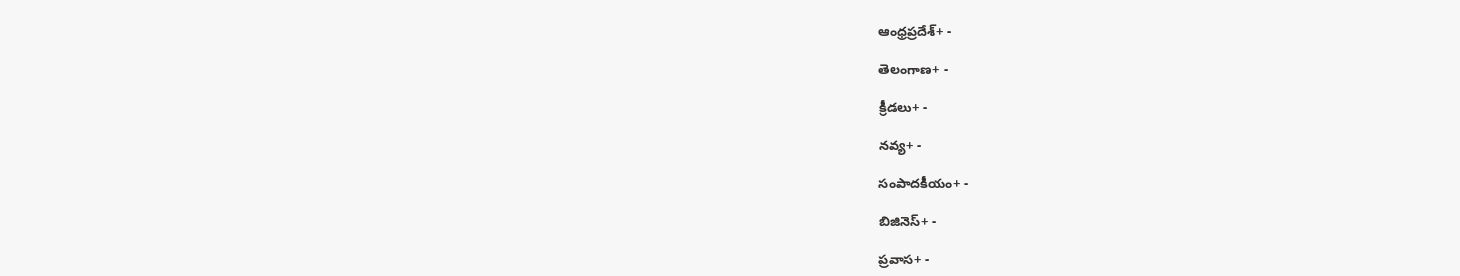ఆంధ్రప్రదేశ్+ -

తెలంగాణ+ -

క్రీడలు+ -

నవ్య+ -

సంపాదకీయం+ -

బిజినెస్+ -

ప్రవాస+ -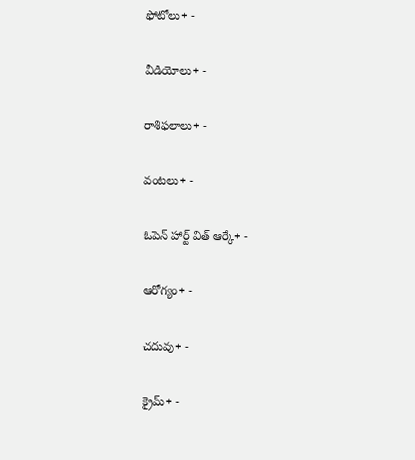ఫోటోలు+ -

వీడియోలు+ -

రాశిఫలాలు+ -

వంటలు+ -

ఓపెన్ హార్ట్ విత్ ఆర్కే+ -

ఆరోగ్యం+ -

చదువు+ -

క్రైమ్+ -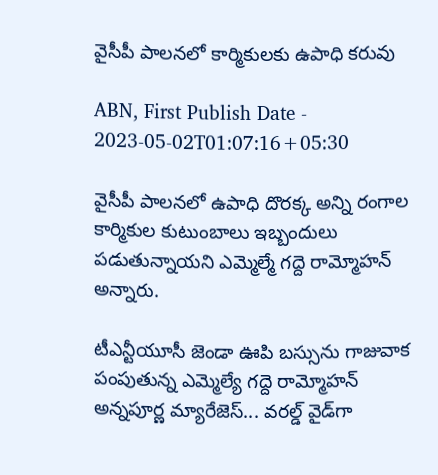వైసీపీ పాలనలో కార్మికులకు ఉపాధి కరువు

ABN, First Publish Date - 2023-05-02T01:07:16+05:30

వైసీపీ పాలనలో ఉపాధి దొరక్క అన్ని రంగాల కార్మికుల కుటుంబాలు ఇబ్బందులు పడుతున్నాయని ఎమ్మెల్మే గద్దె రామ్మోహన్‌ అన్నారు.

టీఎన్టీయూసీ జెండా ఊపి బస్సును గాజువాక పంపుతున్న ఎమ్మెల్యే గద్దె రామ్మోహన్‌
అన్నపూర్ణ మ్యారేజెస్... వరల్డ్ వైడ్‌గా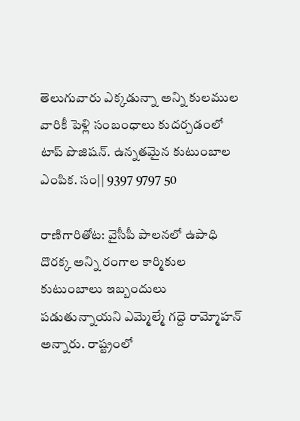తెలుగువారు ఎక్కడున్నా అన్ని కులముల వారికీ పెళ్లి సంబంధాలు కుదర్చడంలో టాప్ పొజిషన్. ఉన్నతమైన కుటుంబాల ఎంపిక. సం|| 9397 9797 50

రాణిగారితోట: వైసీపీ పాలనలో ఉపాధి దొరక్క అన్ని రంగాల కార్మికుల కుటుంబాలు ఇబ్బందులు పడుతున్నాయని ఎమ్మెల్మే గద్దె రామ్మోహన్‌ అన్నారు. రాష్ట్రంలో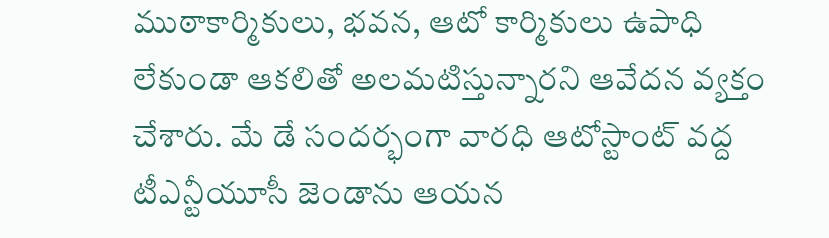ముఠాకార్మికులు, భవన, ఆటో కార్మికులు ఉపాధి లేకుండా ఆకలితో అలమటిస్తున్నారని ఆవేదన వ్యక్తం చేశారు. మే డే సందర్భంగా వారధి ఆటోస్టాంట్‌ వద్ద టీఎన్టీయూసీ జెండాను ఆయన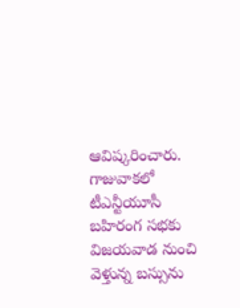ఆవిష్కరించారు. గాజువాకలో టీఎన్టీయూసీ బహిరంగ సభకు విజయవాడ నుంచి వెళ్తున్న బస్సును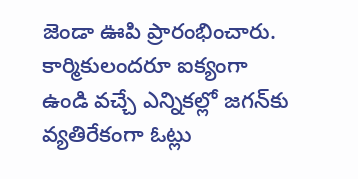జెండా ఊపి ప్రారంభించారు. కార్మికులందరూ ఐక్యంగా ఉండి వచ్చే ఎన్నికల్లో జగన్‌కు వ్యతిరేకంగా ఓట్లు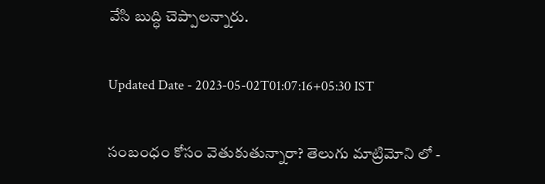వేసి బుద్ధి చెప్పాలన్నారు.

Updated Date - 2023-05-02T01:07:16+05:30 IST

సంబంధం కోసం వెతుకుతున్నారా? తెలుగు మాట్రిమోని లో -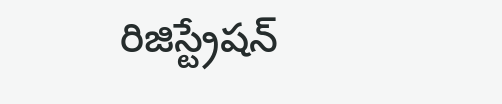రిజిస్ట్రేషన్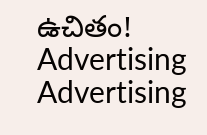ఉచితం!
Advertising
Advertising